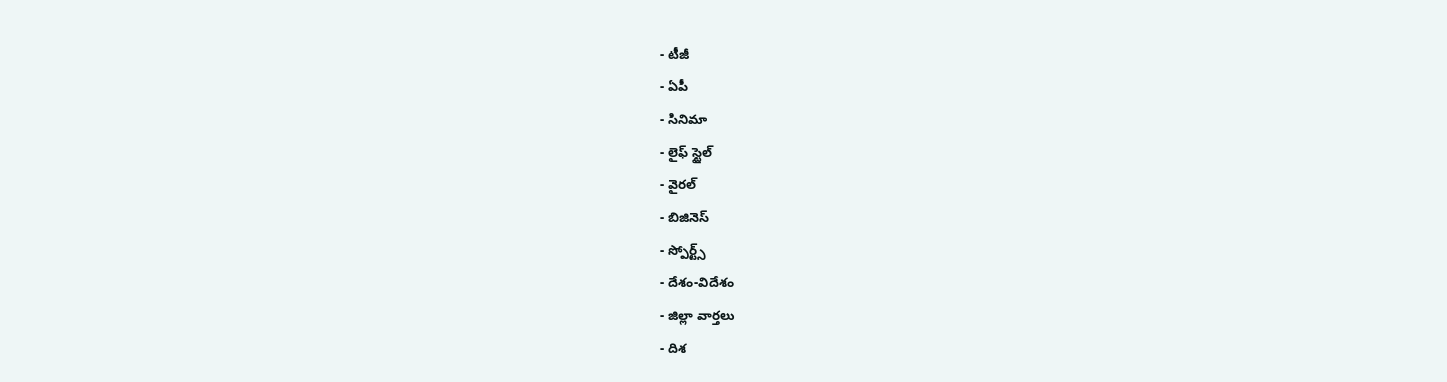- టీజీ
- ఏపీ
- సినిమా
- లైఫ్ స్టైల్
- వైరల్
- బిజినెస్
- స్పోర్ట్స్
- దేశం-విదేశం
- జిల్లా వార్తలు
- దిశ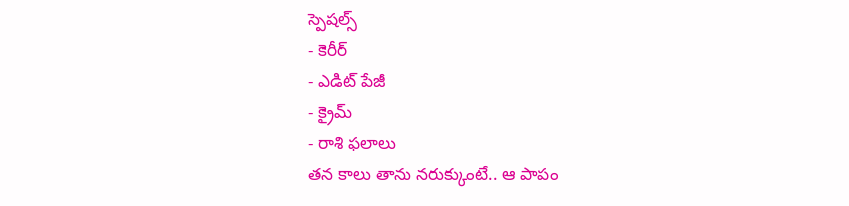స్పెషల్స్
- కెరీర్
- ఎడిట్ పేజీ
- క్రైమ్
- రాశి ఫలాలు
తన కాలు తాను నరుక్కుంటే.. ఆ పాపం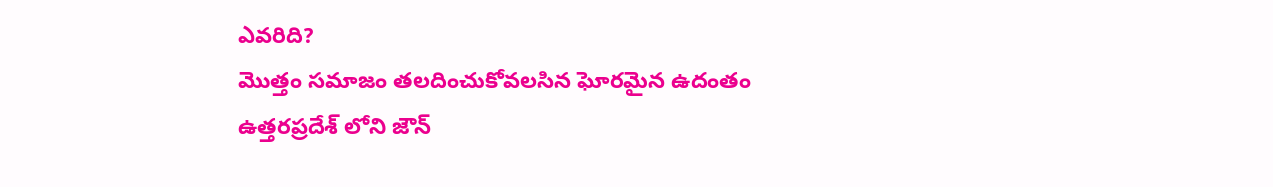ఎవరిది?
మొత్తం సమాజం తలదించుకోవలసిన ఘోరమైన ఉదంతం ఉత్తరప్రదేశ్ లోని జౌన్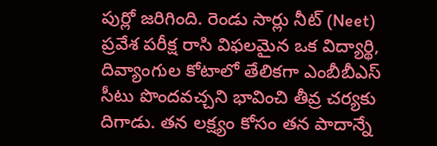పుర్లో జరిగింది. రెండు సార్లు నీట్ (Neet) ప్రవేశ పరీక్ష రాసి విఫలమైన ఒక విద్యార్థి, దివ్యాంగుల కోటాలో తేలికగా ఎంబీబీఎస్ సీటు పొందవచ్చని భావించి తీవ్ర చర్యకు దిగాడు. తన లక్ష్యం కోసం తన పాదాన్నే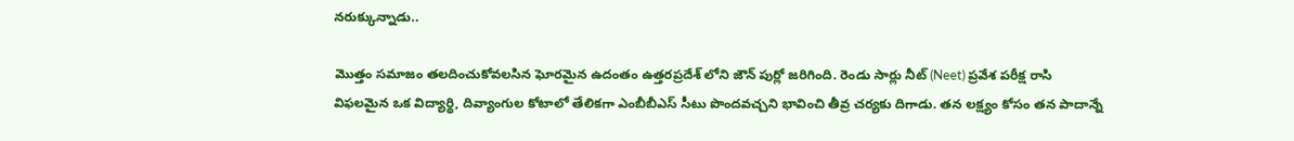నరుక్కున్నాడు..

మొత్తం సమాజం తలదించుకోవలసిన ఘోరమైన ఉదంతం ఉత్తరప్రదేశ్ లోని జౌన్ పుర్లో జరిగింది. రెండు సార్లు నీట్ (Neet) ప్రవేశ పరీక్ష రాసి విఫలమైన ఒక విద్యార్థి, దివ్యాంగుల కోటాలో తేలికగా ఎంబీబీఎస్ సీటు పొందవచ్చని భావించి తీవ్ర చర్యకు దిగాడు. తన లక్ష్యం కోసం తన పాదాన్నే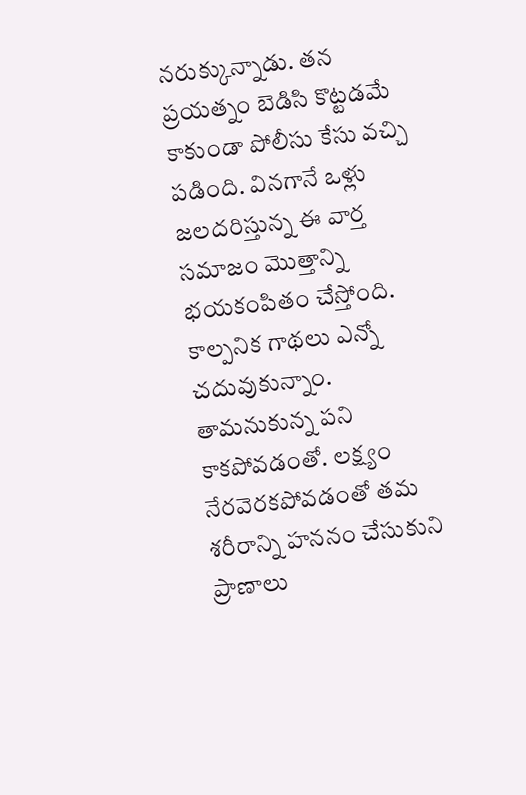నరుక్కున్నాడు. తన ప్రయత్నం బెడిసి కొట్టడమే కాకుండా పోలీసు కేసు వచ్చి పడింది. వినగానే ఒళ్లు జలదరిస్తున్న ఈ వార్త సమాజం మొత్తాన్ని భయకంపితం చేస్తోంది.
కాల్పనిక గాథలు ఎన్నో చదువుకున్నాం. తామనుకున్న పని కాకపోవడంతో. లక్ష్యం నేరవెరకపోవడంతో తమ శరీరాన్ని హననం చేసుకుని ప్రాణాలు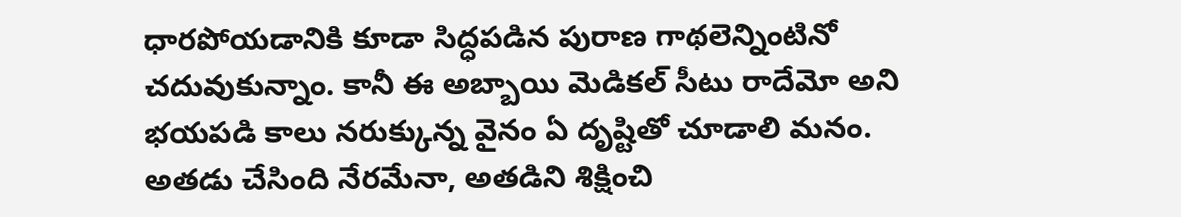ధారపోయడానికి కూడా సిద్ధపడిన పురాణ గాథలెన్నింటినో చదువుకున్నాం. కానీ ఈ అబ్బాయి మెడికల్ సీటు రాదేమో అని భయపడి కాలు నరుక్కున్న వైనం ఏ దృష్టితో చూడాలి మనం. అతడు చేసింది నేరమేనా, అతడిని శిక్షించి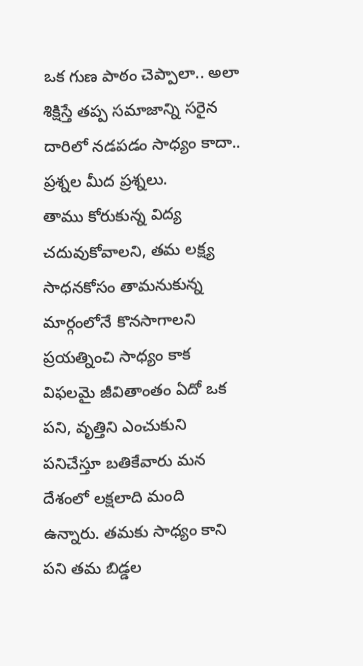ఒక గుణ పాఠం చెప్పాలా.. అలా శిక్షిస్తే తప్ప సమాజాన్ని సరైన దారిలో నడపడం సాధ్యం కాదా.. ప్రశ్నల మీద ప్రశ్నలు.
తాము కోరుకున్న విద్య చదువుకోవాలని, తమ లక్ష్య సాధనకోసం తామనుకున్న మార్గంలోనే కొనసాగాలని ప్రయత్నించి సాధ్యం కాక విఫలమై జీవితాంతం ఏదో ఒక పని, వృత్తిని ఎంచుకుని పనిచేస్తూ బతికేవారు మన దేశంలో లక్షలాది మంది ఉన్నారు. తమకు సాధ్యం కాని పని తమ బిడ్డల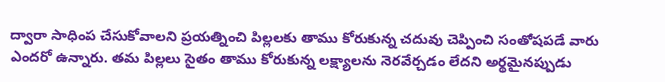ద్వారా సాధింప చేసుకోవాలని ప్రయత్నించి పిల్లలకు తాము కోరుకున్న చదువు చెప్పించి సంతోషపడే వారు ఎందరో ఉన్నారు. తమ పిల్లలు సైతం తాము కోరుకున్న లక్ష్యాలను నెరవేర్చడం లేదని అర్థమైనప్పుడు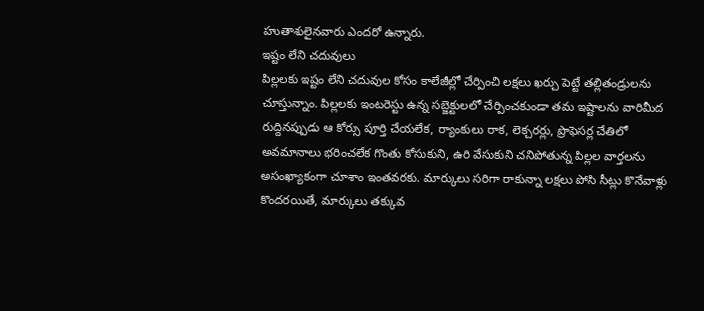హుతాశులైనవారు ఎందరో ఉన్నారు.
ఇష్టం లేని చదువులు
పిల్లలకు ఇష్టం లేని చదువుల కోసం కాలేజీల్లో చేర్పించి లక్షలు ఖర్చు పెట్టే తల్లితండ్రులను చూస్తున్నాం. పిల్లలకు ఇంటరెస్టు ఉన్న సబ్జెక్టులలో చేర్పించకుండా తమ ఇష్టాలను వారిమీద రుద్దినప్పుడు ఆ కోర్సు పూర్తి చేయలేక, ర్యాంకులు రాక, లెక్చరర్లు, ప్రొఫెసర్ల చేతిలో అవమానాలు భరించలేక గొంతు కోసుకుని, ఉరి వేసుకుని చనిపోతున్న పిల్లల వార్తలను అసంఖ్యాకంగా చూశాం ఇంతవరకు. మార్కులు సరిగా రాకున్నా లక్షలు పోసి సీట్లు కొనేవాళ్లు కొందరయితే, మార్కులు తక్కువ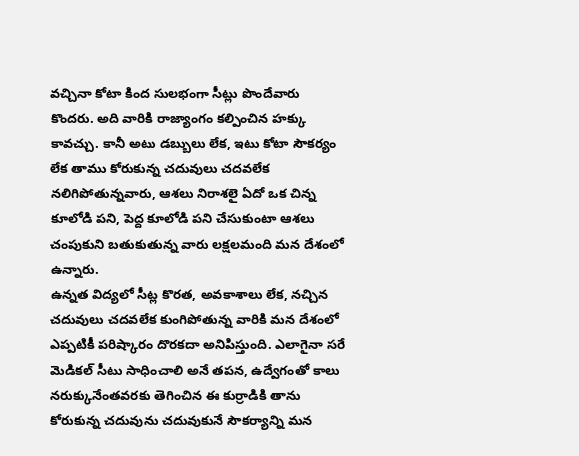వచ్చినా కోటా కింద సులభంగా సీట్లు పొందేవారు కొందరు. అది వారికి రాజ్యాంగం కల్పించిన హక్కు కావచ్చు. కానీ అటు డబ్బులు లేక, ఇటు కోటా సౌకర్యం లేక తాము కోరుకున్న చదువులు చదవలేక నలిగిపోతున్నవారు, ఆశలు నిరాశలై ఏదో ఒక చిన్న కూలోడి పని, పెద్ద కూలోడి పని చేసుకుంటా ఆశలు చంపుకుని బతుకుతున్న వారు లక్షలమంది మన దేశంలో ఉన్నారు.
ఉన్నత విద్యలో సీట్ల కొరత, అవకాశాలు లేక, నచ్చిన చదువులు చదవలేక కుంగిపోతున్న వారికి మన దేశంలో ఎప్పటికీ పరిష్కారం దొరకదా అనిపిస్తుంది. ఎలాగైనా సరే మెడికల్ సీటు సాధించాలి అనే తపన, ఉద్వేగంతో కాలు నరుక్కునేంతవరకు తెగించిన ఈ కుర్రాడికి తాను కోరుకున్న చదువును చదువుకునే సౌకర్యాన్ని మన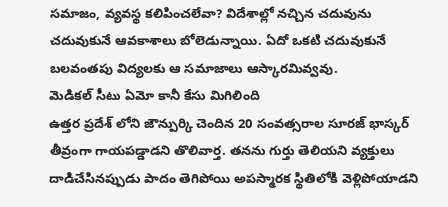సమాజం, వ్యవస్థ కలిపించలేవా? విదేశాల్లో నచ్చిన చదువును చదువుకునే ఆవకాశాలు బోలెడున్నాయి. ఏదో ఒకటి చదువుకునే బలవంతపు విద్యలకు ఆ సమాజాలు ఆస్కారమివ్వవు.
మెడికల్ సీటు ఏమో కానీ కేసు మిగిలింది
ఉత్తర ప్రదేశ్ లోని జౌన్పుర్కి చెందిన 20 సంవత్సరాల సూరజ్ భాస్కర్ తీవ్రంగా గాయపడ్డాడని తొలివార్త. తనను గుర్తు తెలియని వ్యక్తులు దాడిచేసినప్పుడు పాదం తెగిపోయి అపస్మారక స్థితిలోకి వెళ్లిపోయాడని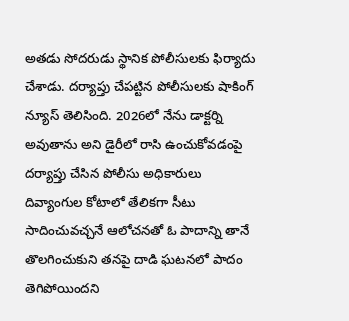అతడు సోదరుడు స్థానిక పోలీసులకు ఫిర్యాదు చేశాడు. దర్యాప్తు చేపట్టిన పోలీసులకు షాకింగ్ న్యూస్ తెలిసింది. 2026లో నేను డాక్టర్ని అవుతాను అని డైరీలో రాసి ఉంచుకోవడంపై దర్యాప్తు చేసిన పోలీసు అధికారులు దివ్యాంగుల కోటాలో తేలికగా సీటు సాదించువచ్చనే ఆలోచనతో ఓ పాదాన్ని తానే తొలగించుకుని తనపై దాడి ఘటనలో పాదం తెగిపోయిందని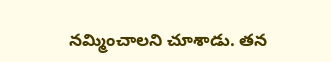నమ్మించాలని చూశాడు. తన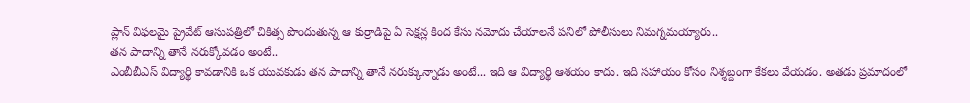ప్లాన్ విఫలమై ప్రైవేట్ ఆసుపత్రిలో చికిత్స పొందుతున్న ఆ కుర్రాడిపై ఏ సెక్షన్ల కింద కేసు నమోదు చేయాలనే పనిలో పోలీసులు నిమగ్నమయ్యారు..
తన పాదాన్ని తానే నరుక్కోవడం అంటే..
ఎంబీబీఎస్ విద్యార్థి కావడానికి ఒక యువకుడు తన పాదాన్ని తానే నరుక్కున్నాడు అంటే... ఇది ఆ విద్యార్థి ఆశయం కాదు. ఇది సహాయం కోసం నిశ్శబ్దంగా కేకలు వేయడం. అతడు ప్రమాదంలో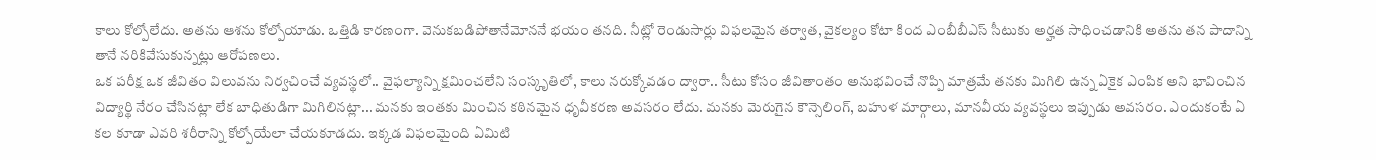కాలు కోల్పోలేదు. అతను ఆశను కోల్పోయాడు. ఒత్తిడి కారణంగా. వెనుకబడిపోతానేమోననే భయం తనది. నీట్లో రెండుసార్లు విఫలమైన తర్వాత, వైకల్యం కోటా కింద ఎంబీబీఎస్ సీటుకు అర్హత సాధించడానికి అతను తన పాదాన్ని తానే నరికివేసుకున్నట్లు ఆరోపణలు.
ఒక పరీక్ష ఒక జీవితం విలువను నిర్వచించే వ్యవస్థలో.. వైఫల్యాన్ని క్షమించలేని సంస్కృతిలో, కాలు నరుక్కోవడం ద్వారా.. సీటు కోసం జీవితాంతం అనుభవించే నొప్పి మాత్రమే తనకు మిగిలి ఉన్న ఏకైక ఎంపిక అని భావించిన విద్యార్థి నేరం చేసినట్లా లేక బాధితుడిగా మిగిలినట్లా... మనకు ఇంతకు మించిన కఠినమైన ధృవీకరణ అవసరం లేదు. మనకు మెరుగైన కౌన్సెలింగ్, బహుళ మార్గాలు, మానవీయ వ్యవస్థలు ఇప్పుడు అవసరం. ఎందుకంటే ఏ కల కూడా ఎవరి శరీరాన్ని కోల్పోయేలా చేయకూడదు. ఇక్కడ విఫలమైంది ఏమిటి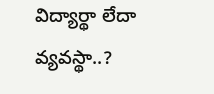విద్యార్థా లేదా వ్యవస్థా..?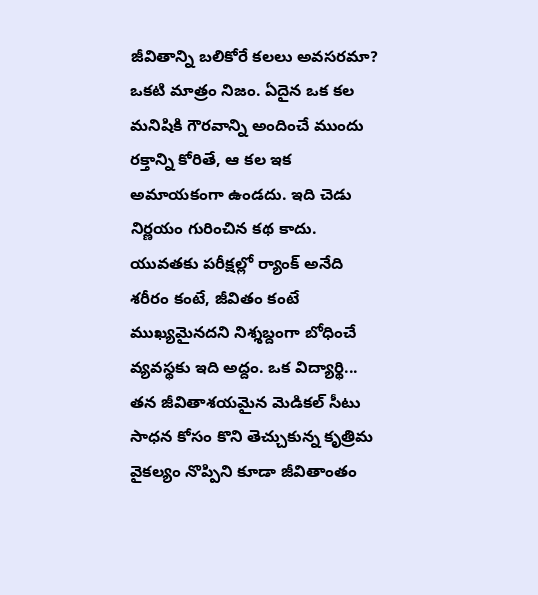జీవితాన్ని బలికోరే కలలు అవసరమా?
ఒకటి మాత్రం నిజం. ఏదైన ఒక కల మనిషికి గౌరవాన్ని అందించే ముందు రక్తాన్ని కోరితే, ఆ కల ఇక అమాయకంగా ఉండదు. ఇది చెడు నిర్ణయం గురించిన కథ కాదు. యువతకు పరీక్షల్లో ర్యాంక్ అనేది శరీరం కంటే, జీవితం కంటే ముఖ్యమైనదని నిశ్శబ్దంగా బోధించే వ్యవస్థకు ఇది అద్దం. ఒక విద్యార్థి... తన జీవితాశయమైన మెడికల్ సీటు సాధన కోసం కొని తెచ్చుకున్న కృత్రిమ వైకల్యం నొప్పిని కూడా జీవితాంతం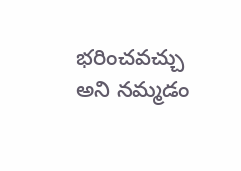భరించవచ్చు అని నమ్మడం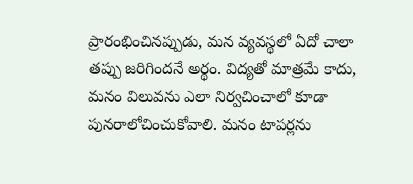ప్రారంభించినప్పుడు, మన వ్యవస్థలో ఏదో చాలా తప్పు జరిగిందనే అర్థం. విద్యతో మాత్రమే కాదు, మనం విలువను ఎలా నిర్వచించాలో కూడా పునరాలోచించుకోవాలి. మనం టాపర్లను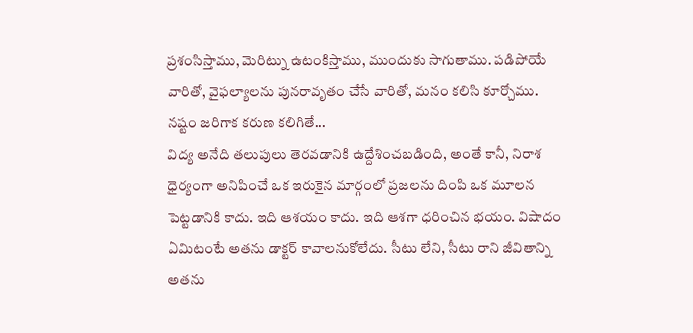ప్రశంసిస్తాము, మెరిట్ను ఉటంకిస్తాము, ముందుకు సాగుతాము. పడిపోయే వారితో, వైఫల్యాలను పునరావృతం చేసే వారితో, మనం కలిసి కూర్చోము.
నష్టం జరిగాక కరుణ కలిగితే...
విద్య అనేది తలుపులు తెరవడానికి ఉద్దేశించబడింది, అంతే కానీ, నిరాశ ధైర్యంగా అనిపించే ఒక ఇరుకైన మార్గంలో ప్రజలను దింపి ఒక మూలన పెట్టడానికి కాదు. ఇది ఆశయం కాదు. ఇది ఆశగా ధరించిన భయం. విషాదం ఏమిటంటే అతను డాక్టర్ కావాలనుకోలేదు. సీటు లేని, సీటు రాని జీవితాన్ని అతను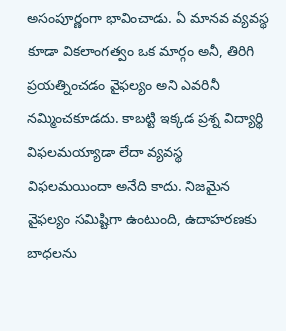అసంపూర్ణంగా భావించాడు. ఏ మానవ వ్యవస్థ కూడా వికలాంగత్వం ఒక మార్గం అనీ, తిరిగి ప్రయత్నించడం వైఫల్యం అని ఎవరినీ నమ్మించకూడదు. కాబట్టి ఇక్కడ ప్రశ్న విద్యార్థి విఫలమయ్యాడా లేదా వ్యవస్థ విఫలమయిందా అనేది కాదు. నిజమైన వైఫల్యం సమిష్టిగా ఉంటుంది, ఉదాహరణకు బాధలను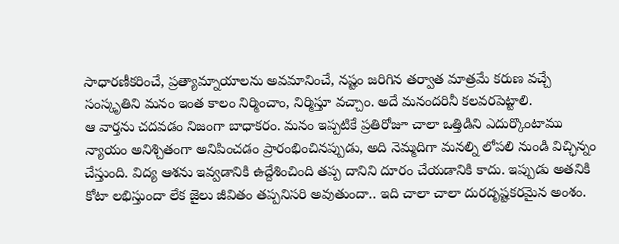సాధారణీకరించే, ప్రత్యామ్నాయాలను అవమానించే, నష్టం జరిగిన తర్వాత మాత్రమే కరుణ వచ్చే సంస్కృతిని మనం ఇంత కాలం నిర్మించాం, నిర్మిస్తూ వచ్చాం. అదే మనందరినీ కలవరపెట్టాలి.
ఆ వార్తను చదవడం నిజంగా బాధాకరం. మనం ఇప్పటికే ప్రతిరోజూ చాలా ఒత్తిడిని ఎదుర్కొంటాము న్యాయం అనిశ్చితంగా అనిపించడం ప్రారంభించినప్పుడు, అది నెమ్మదిగా మనల్ని లోపలి నుండి విచ్ఛిన్నం చేస్తుంది. విద్య ఆశను ఇవ్వడానికి ఉద్దేశించింది తప్ప దానిని దూరం చేయడానికి కాదు. ఇప్పుడు అతనికి కోటా లభిస్తుందా లేక జైలు జీవితం తప్పనిసరి అవుతుందా.. ఇది చాలా చాలా దురదృష్టకరమైన అంశం.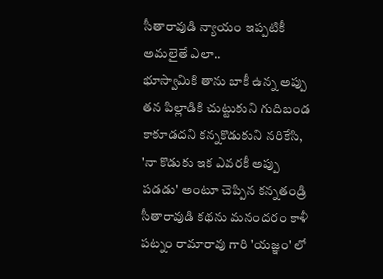సీతారావుడి న్యాయం ఇప్పటికీ అమలైతే ఎలా..
భూస్వామికి తాను బాకీ ఉన్న అప్పు తన పిల్లాడికి చుట్టుకుని గుదిబండ కాకూడదని కన్నకొడుకుని నరికేసి, 'నా కొడుకు ఇక ఎవరకీ అప్పు పడడు' అంటూ చెప్పిన కన్నతండ్రి సీతారావుడి కథను మనందరం కాళీ పట్నం రామారావు గారి 'యజ్ఞం' లో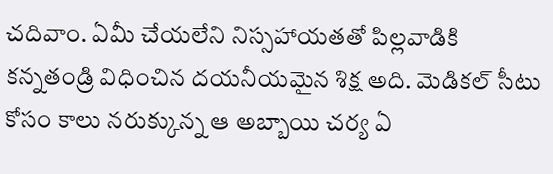చదివాం. ఏమీ చేయలేని నిస్సహాయతతో పిల్లవాడికి కన్నతండ్రి విధించిన దయనీయమైన శిక్ష అది. మెడికల్ సీటు కోసం కాలు నరుక్కున్న ఆ అబ్బాయి చర్య ఏ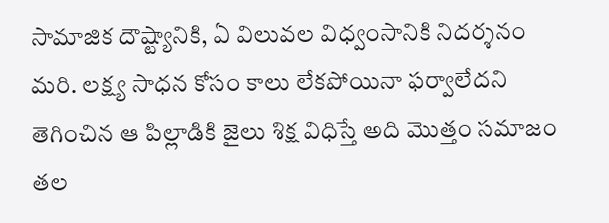సామాజిక దౌష్ట్యానికి, ఏ విలువల విధ్వంసానికి నిదర్శనం మరి. లక్ష్య సాధన కోసం కాలు లేకపోయినా ఫర్వాలేదని తెగించిన ఆ పిల్లాడికి జైలు శిక్ష విధిస్తే అది మొత్తం సమాజం తల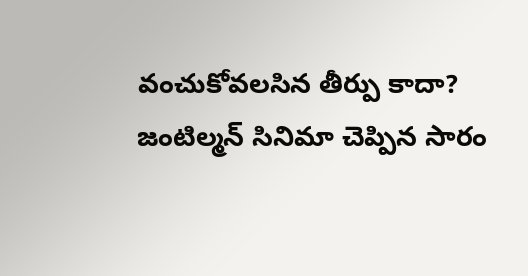వంచుకోవలసిన తీర్పు కాదా?
జంటిల్మన్ సినిమా చెప్పిన సారం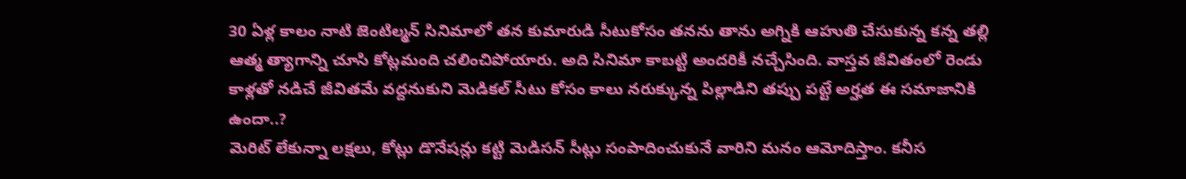30 ఏళ్ల కాలం నాటి జెంటిల్మన్ సినిమాలో తన కుమారుడి సీటుకోసం తనను తాను అగ్నికి ఆహుతి చేసుకున్న కన్న తల్లి ఆత్మ త్యాగాన్ని చూసి కోట్లమంది చలించిపోయారు. అది సినిమా కాబట్టి అందరికీ నచ్చేసింది. వాస్తవ జీవితంలో రెండు కాళ్లతో నడిచే జీవితమే వద్దనుకుని మెడికల్ సీటు కోసం కాలు నరుక్కున్న పిల్లాడిని తప్పు పట్టే అర్హత ఈ సమాజానికి ఉందా..?
మెరిట్ లేకున్నా లక్షలు, కోట్లు డొనేషన్లు కట్టి మెడిసన్ సీట్లు సంపాదించుకునే వారిని మనం ఆమోదిస్తాం. కనీస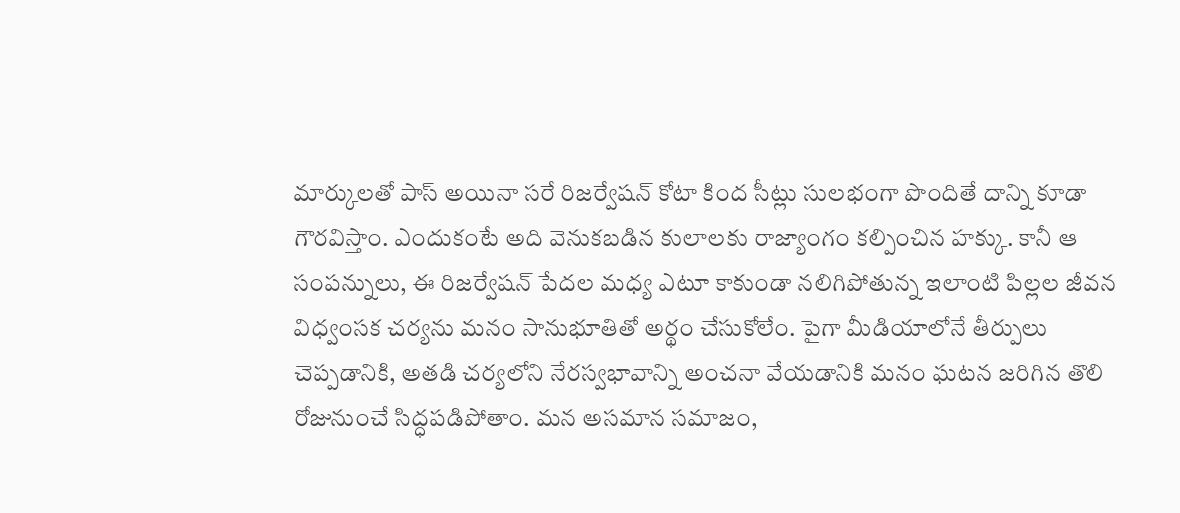మార్కులతో పాస్ అయినా సరే రిజర్వేషన్ కోటా కింద సీట్లు సులభంగా పొందితే దాన్ని కూడా గౌరవిస్తాం. ఎందుకంటే అది వెనుకబడిన కులాలకు రాజ్యాంగం కల్పించిన హక్కు. కానీ ఆ సంపన్నులు, ఈ రిజర్వేషన్ పేదల మధ్య ఎటూ కాకుండా నలిగిపోతున్న ఇలాంటి పిల్లల జీవన విధ్వంసక చర్యను మనం సానుభూతితో అర్థం చేసుకోలేం. పైగా మీడియాలోనే తీర్పులు చెప్పడానికి, అతడి చర్యలోని నేరస్వభావాన్ని అంచనా వేయడానికి మనం ఘటన జరిగిన తొలి రోజునుంచే సిద్ధపడిపోతాం. మన అసమాన సమాజం,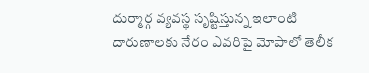దుర్మార్గ వ్యవస్థ సృష్టిస్తున్న ఇలాంటి దారుణాలకు నేరం ఎవరిపై మోపాలో తెలీక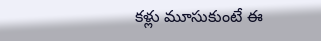కళ్లు మూసుకుంటే ఈ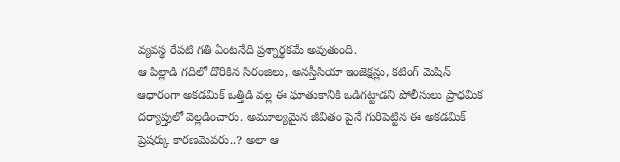వ్యవస్థ రేపటి గతి ఏంటనేది ప్రశ్నార్థకమే అవుతుంది.
ఆ పిల్లాడి గదిలో దొరికిన సిరంజిలు, అనస్తీసియా ఇంజెక్షన్లు, కటింగ్ మెషిన్ ఆధారంగా అకడమిక్ ఒత్తిడి వల్ల ఈ ఘాతుకానికి ఒడిగట్టాడని పోలీసులు ప్రాధమిక దర్యాప్తులో వెల్లడించారు. అమూల్యమైన జీవితం పైనే గురిపెట్టిన ఈ అకడమిక్ ప్రెషర్కు కారణమెవరు..? అలా ఆ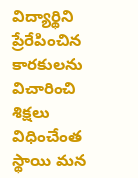విద్యార్థిని ప్రేరేపించిన కారకులను విచారించి శిక్షలు విధించేంత స్థాయి మన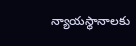న్యాయస్థానాలకు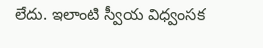లేదు. ఇలాంటి స్వీయ విధ్వంసక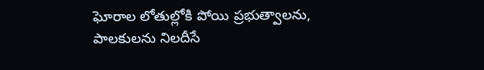ఘోరాల లోతుల్లోకి పోయి ప్రభుత్వాలను, పాలకులను నిలదీసే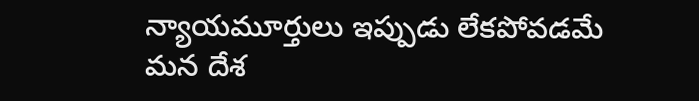న్యాయమూర్తులు ఇప్పుడు లేకపోవడమే మన దేశ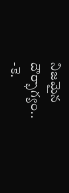నిజమైన దౌర్భాగ్యం..
-కె.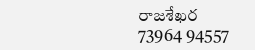రాజశేఖర
73964 94557